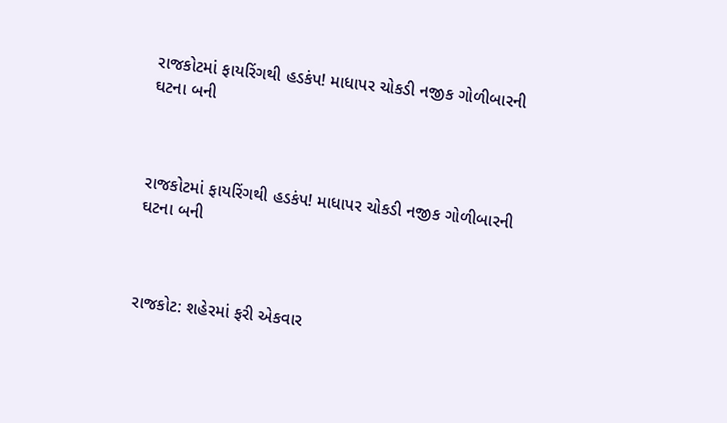રાજકોટમાં ફાયરિંગથી હડકંપ! માધાપર ચોકડી નજીક ગોળીબારની ઘટના બની



રાજકોટમાં ફાયરિંગથી હડકંપ! માધાપર ચોકડી નજીક ગોળીબારની ઘટના બની



રાજકોટ: શહેરમાં ફરી એકવાર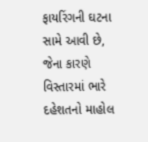ફાયરિંગની ઘટના સામે આવી છે, જેના કારણે વિસ્તારમાં ભારે દહેશતનો માહોલ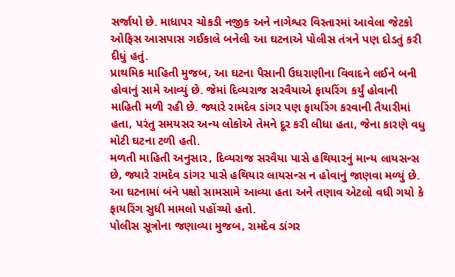સર્જાયો છે. માધાપર ચોકડી નજીક અને નાગેશ્વર વિસ્તારમાં આવેલા જેટકો ઓફિસ આસપાસ ગઈકાલે બનેલી આ ઘટનાએ પોલીસ તંત્રને પણ દોડતું કરી દીધું હતું.
પ્રાથમિક માહિતી મુજબ, આ ઘટના પૈસાની ઉઘરાણીના વિવાદને લઈને બની હોવાનું સામે આવ્યું છે. જેમાં દિવ્યરાજ સરવૈયાએ ફાયરિંગ કર્યું હોવાની માહિતી મળી રહી છે. જ્યારે રામદેવ ડાંગર પણ ફાયરિંગ કરવાની તૈયારીમાં હતા, પરંતુ સમયસર અન્ય લોકોએ તેમને દૂર કરી લીધા હતા, જેના કારણે વધુ મોટી ઘટના ટળી હતી.
મળતી માહિતી અનુસાર, દિવ્યરાજ સરવૈયા પાસે હથિયારનું માન્ય લાયસન્સ છે, જ્યારે રામદેવ ડાંગર પાસે હથિયાર લાયસન્સ ન હોવાનું જાણવા મળ્યું છે. આ ઘટનામાં બંને પક્ષો સામસામે આવ્યા હતા અને તણાવ એટલો વધી ગયો કે ફાયરિંગ સુધી મામલો પહોંચ્યો હતો.
પોલીસ સૂત્રોના જણાવ્યા મુજબ, રામદેવ ડાંગર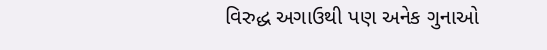વિરુદ્ધ અગાઉથી પણ અનેક ગુનાઓ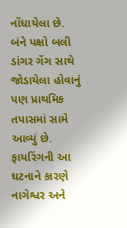નોંધાયેલા છે. બંને પક્ષો બલી ડાંગર ગેંગ સાથે જોડાયેલા હોવાનું પણ પ્રાથમિક તપાસમાં સામે આવ્યું છે.
ફાયરિંગની આ ઘટનાને કારણે નાગેશ્વર અને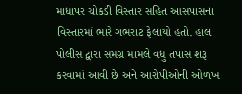માધાપર ચોકડી વિસ્તાર સહિત આસપાસના વિસ્તારમાં ભારે ગભરાટ ફેલાયો હતો. હાલ પોલીસ દ્વારા સમગ્ર મામલે વધુ તપાસ શરૂ કરવામાં આવી છે અને આરોપીઓની ઓળખ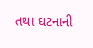તથા ઘટનાની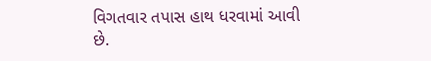વિગતવાર તપાસ હાથ ધરવામાં આવી છે.